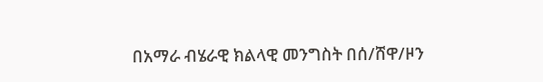በአማራ ብሄራዊ ክልላዊ መንግስት በሰ/ሸዋ/ዞን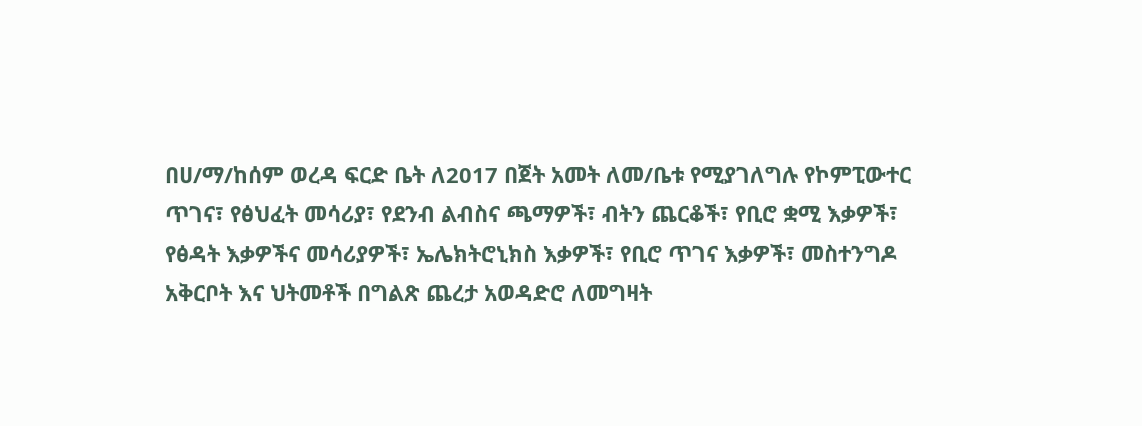በሀ/ማ/ከሰም ወረዳ ፍርድ ቤት ለ2017 በጀት አመት ለመ/ቤቱ የሚያገለግሉ የኮምፒውተር ጥገና፣ የፅህፈት መሳሪያ፣ የደንብ ልብስና ጫማዎች፣ ብትን ጨርቆች፣ የቢሮ ቋሚ እቃዎች፣ የፅዳት እቃዎችና መሳሪያዎች፣ ኤሌክትሮኒክስ እቃዎች፣ የቢሮ ጥገና እቃዎች፣ መስተንግዶ አቅርቦት እና ህትመቶች በግልጽ ጨረታ አወዳድሮ ለመግዛት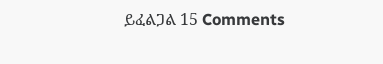ይፈልጋል 15 Comments